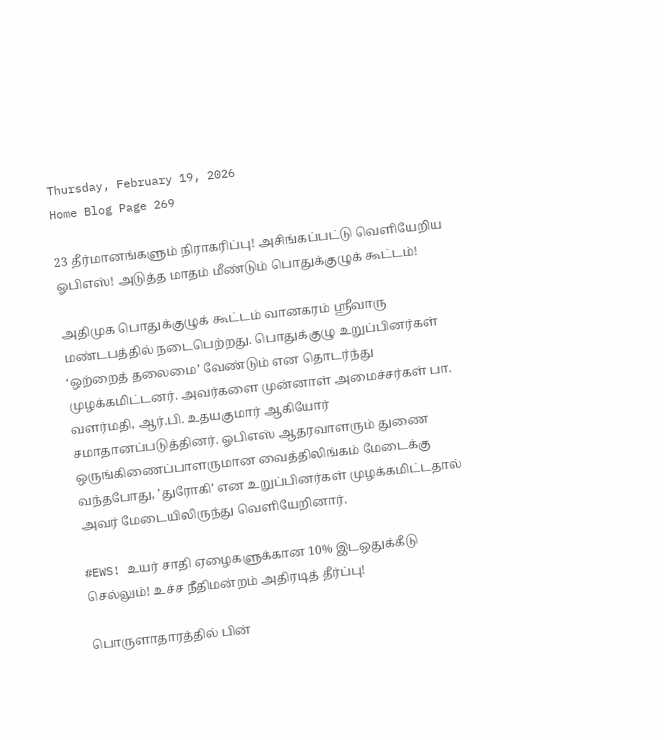Thursday, February 19, 2026
Home Blog Page 269

23 தீர்மானங்களும் நிராகரிப்பு! அசிங்கப்பட்டு வெளியேறிய ஓபிஎஸ்! அடுத்த மாதம் மீண்டும் பொதுக்குழுக் கூட்டம்!

அதிமுக பொதுக்குழுக் கூட்டம் வானகரம் ஸ்ரீவாரு மண்டபத்தில் நடைபெற்றது. பொதுக்குழு உறுப்பினர்கள் ‘ஒற்றைத் தலைமை’ வேண்டும் என தொடர்ந்து முழக்கமிட்டனர். அவர்களை முன்னாள் அமைச்சர்கள் பா. வளர்மதி, ஆர்.பி. உதயகுமார் ஆகியோர் சமாதானப்படுத்தினர். ஓபிஎஸ் ஆதரவாளரும் துணை ஒருங்கிணைப்பாளருமான வைத்திலிங்கம் மேடைக்கு வந்தபோது, ’துரோகி’ என உறுப்பினர்கள் முழக்கமிட்டதால் அவர் மேடையிலிருந்து வெளியேறினார்.

#EWS! உயர் சாதி ஏழைகளுக்கான 10% இடஒதுக்கீடு செல்லும்! உச்ச நீதிமன்றம் அதிரடித் தீர்ப்பு!

பொருளாதாரத்தில் பின்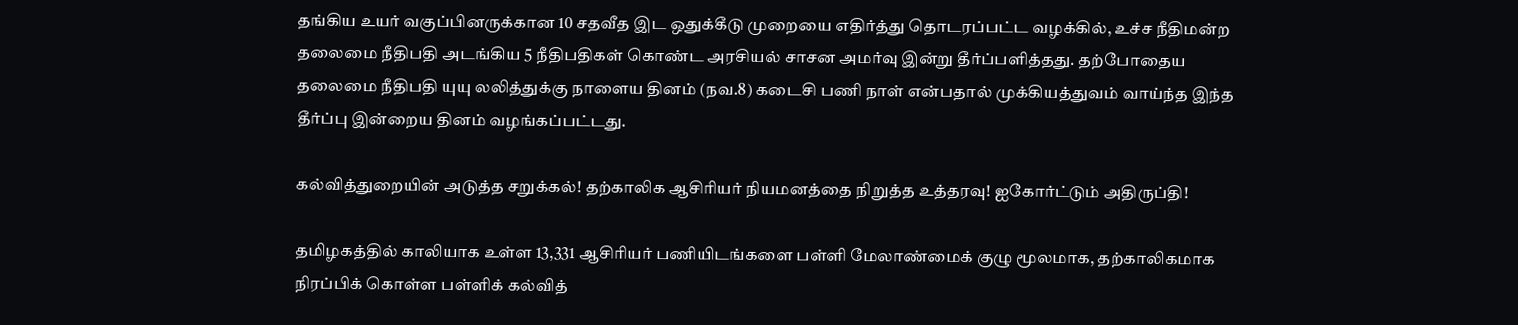தங்கிய உயர் வகுப்பினருக்கான 10 சதவீத இட ஒதுக்கீடு முறையை எதிர்த்து தொடரப்பட்ட வழக்கில், உச்ச நீதிமன்ற தலைமை நீதிபதி அடங்கிய 5 நீதிபதிகள் கொண்ட அரசியல் சாசன அமர்வு இன்று தீர்ப்பளித்தது. தற்போதைய தலைமை நீதிபதி யுயு லலித்துக்கு நாளைய தினம் (நவ.8) கடைசி பணி நாள் என்பதால் முக்கியத்துவம் வாய்ந்த இந்த தீர்ப்பு இன்றைய தினம் வழங்கப்பட்டது.

கல்வித்துறையின் அடுத்த சறுக்கல்! தற்காலிக ஆசிரியர் நியமனத்தை நிறுத்த உத்தரவு! ஐகோர்ட்டும் அதிருப்தி!

தமிழகத்தில் காலியாக உள்ள 13,331 ஆசிரியர் பணியிடங்களை பள்ளி மேலாண்மைக் குழு மூலமாக, தற்காலிகமாக நிரப்பிக் கொள்ள பள்ளிக் கல்வித்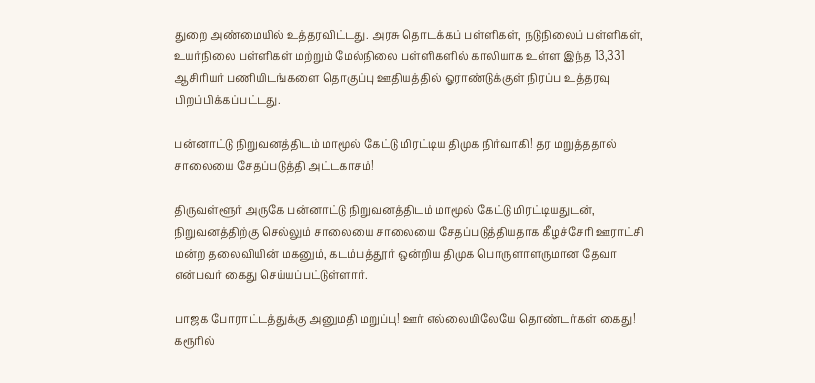துறை அண்மையில் உத்தரவிட்டது. அரசு தொடக்கப் பள்ளிகள், நடுநிலைப் பள்ளிகள், உயர்நிலை பள்ளிகள் மற்றும் மேல்நிலை பள்ளிகளில் காலியாக உள்ள இந்த 13,331 ஆசிரியர் பணியிடங்களை தொகுப்பு ஊதியத்தில் ஓராண்டுக்குள் நிரப்ப உத்தரவு பிறப்பிக்கப்பட்டது.

பன்னாட்டு நிறுவனத்திடம் மாமூல் கேட்டு மிரட்டிய திமுக நிர்வாகி! தர மறுத்ததால் சாலையை சேதப்படுத்தி அட்டகாசம்!

திருவள்ளூர் அருகே பன்னாட்டு நிறுவனத்திடம் மாமூல் கேட்டு மிரட்டியதுடன், நிறுவனத்திற்கு செல்லும் சாலையை சாலையை சேதப்படுத்தியதாக கீழச்சேரி ஊராட்சி மன்ற தலைவியின் மகனும், கடம்பத்தூர் ஒன்றிய திமுக பொருளாளருமான தேவா என்பவர் கைது செய்யப்பட்டுள்ளார்.

பாஜக போராட்டத்துக்கு அனுமதி மறுப்பு! ஊர் எல்லையிலேயே தொண்டர்கள் கைது! கரூரில்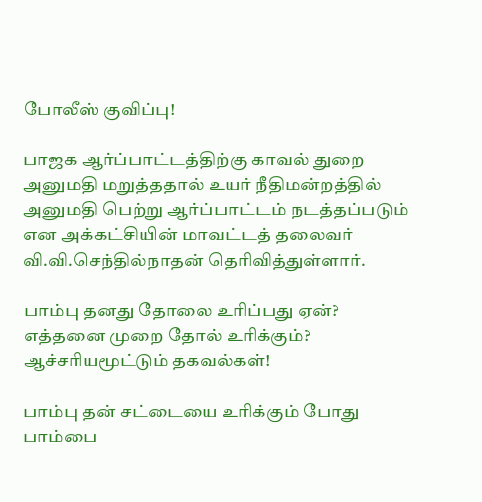போலீஸ் குவிப்பு!

பாஜக ஆர்ப்பாட்டத்திற்கு காவல் துறை அனுமதி மறுத்ததால் உயர் நீதிமன்றத்தில் அனுமதி பெற்று ஆர்ப்பாட்டம் நடத்தப்படும் என அக்கட்சியின் மாவட்டத் தலைவர் வி.வி.செந்தில்நாதன் தெரிவித்துள்ளார்.

பாம்பு தனது தோலை உரிப்பது ஏன்? எத்தனை முறை தோல் உரிக்கும்? ஆச்சரியமூட்டும் தகவல்கள்!

பாம்பு தன் சட்டையை உரிக்கும் போது பாம்பை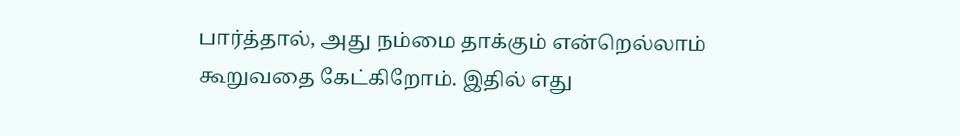பார்த்தால், அது நம்மை தாக்கும் என்றெல்லாம் கூறுவதை கேட்கிறோம். இதில் எது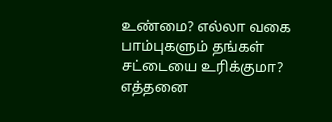உண்மை? எல்லா வகை பாம்புகளும் தங்கள் சட்டையை உரிக்குமா? எத்தனை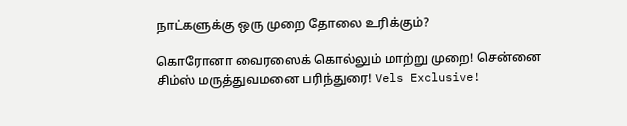நாட்களுக்கு ஒரு முறை தோலை உரிக்கும்?

கொரோனா வைரஸைக் கொல்லும் மாற்று முறை! சென்னை சிம்ஸ் மருத்துவமனை பரிந்துரை! Vels Exclusive!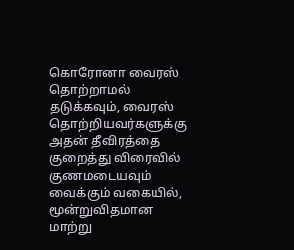கொரோனா வைரஸ் தொற்றாமல் தடுக்கவும், வைரஸ் தொற்றியவர்களுக்கு அதன் தீவிரத்தை குறைத்து விரைவில் குணமடையவும் வைக்கும் வகையில், மூன்றுவிதமான மாற்று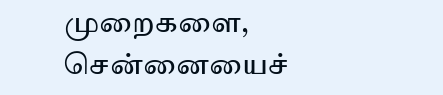முறைகளை, சென்னையைச்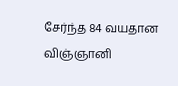சேர்ந்த 84 வயதான விஞ்ஞானி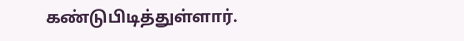கண்டுபிடித்துள்ளார்.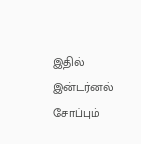இதில் இன்டர்னல் சோப்பும்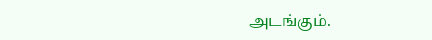அடங்கும்.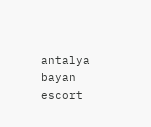antalya bayan escort